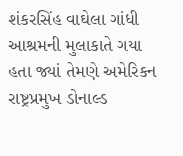શંકરસિંહ વાઘેલા ગાંધી આશ્રમની મુલાકાતે ગયા હતા જ્યાં તેમણે અમેરિકન રાષ્ટ્રપ્રમુખ ડોનાલ્ડ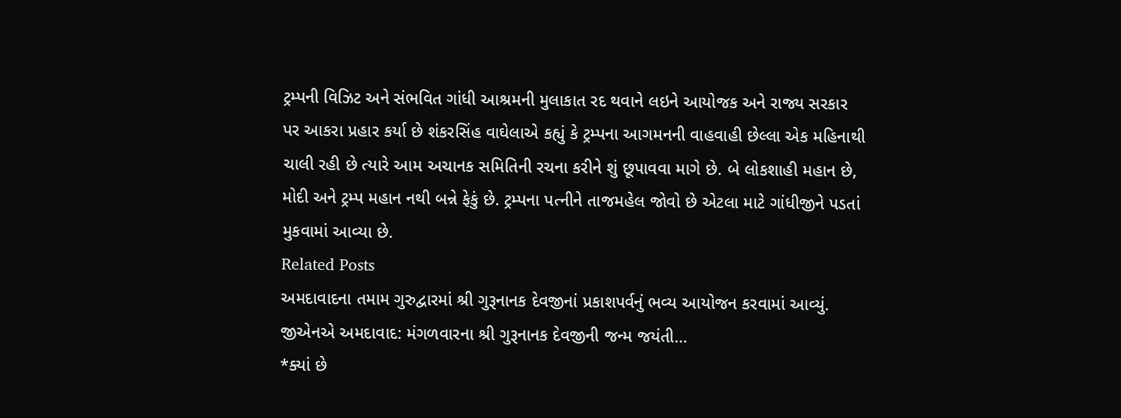ટ્રમ્પની વિઝિટ અને સંભવિત ગાંધી આશ્રમની મુલાકાત રદ થવાને લઇને આયોજક અને રાજ્ય સરકાર પર આકરા પ્રહાર કર્યા છે શંકરસિંહ વાઘેલાએ કહ્યું કે ટ્રમ્પના આગમનની વાહવાહી છેલ્લા એક મહિનાથી ચાલી રહી છે ત્યારે આમ અચાનક સમિતિની રચના કરીને શું છૂપાવવા માગે છે. બે લોકશાહી મહાન છે, મોદી અને ટ્રમ્પ મહાન નથી બન્ને ફેકું છે. ટ્રમ્પના પત્નીને તાજમહેલ જોવો છે એટલા માટે ગાંધીજીને પડતાં મુકવામાં આવ્યા છે.
Related Posts
અમદાવાદના તમામ ગુરુદ્વારમાં શ્રી ગુરૂનાનક દેવજીનાં પ્રકાશપર્વનું ભવ્ય આયોજન કરવામાં આવ્યું. જીએનએ અમદાવાદ: મંગળવારના શ્રી ગુરૂનાનક દેવજીની જન્મ જયંતી…
*ક્યાં છે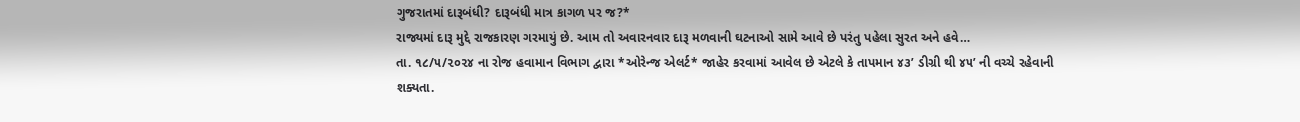ગુજરાતમાં દારૂબંધી? દારૂબંધી માત્ર કાગળ પર જ?*
રાજ્યમાં દારૂ મુદ્દે રાજકારણ ગરમાયું છે. આમ તો અવારનવાર દારૂ મળવાની ઘટનાઓ સામે આવે છે પરંતુ પહેલા સુરત અને હવે…
તા. ૧૮/૫/૨૦૨૪ ના રોજ હવામાન વિભાગ દ્વારા *ઓરેન્જ એલર્ટ* જાહેર કરવામાં આવેલ છે એટલે કે તાપમાન ૪૩’ ડીગ્રી થી ૪૫’ ની વચ્ચે રહેવાની શક્યતા.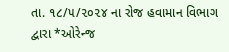તા. ૧૮/૫/૨૦૨૪ ના રોજ હવામાન વિભાગ દ્વારા *ઓરેન્જ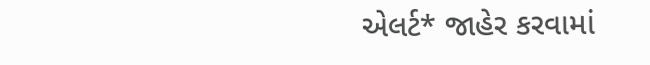એલર્ટ* જાહેર કરવામાં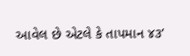આવેલ છે એટલે કે તાપમાન ૪૩’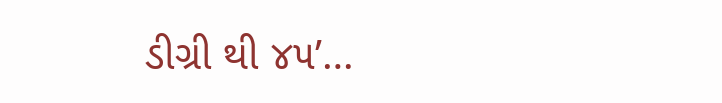ડીગ્રી થી ૪૫’…